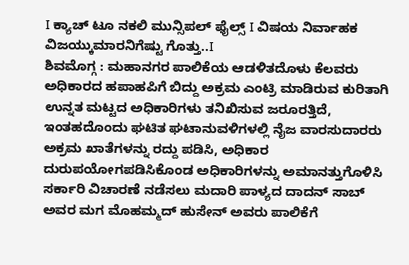I ಕ್ಯಾಚ್ ಟೂ ನಕಲಿ ಮುನ್ಸಿಪಲ್ ಫೈಲ್ಸ್ I ವಿಷಯ ನಿರ್ವಾಹಕ ವಿಜಯ್ಕುಮಾರನಿಗೆಷ್ಟು ಗೊತ್ತು..I
ಶಿವಮೊಗ್ಗ : ಮಹಾನಗರ ಪಾಲಿಕೆಯ ಆಡಳಿತದೊಳು ಕೆಲವರು ಅಧಿಕಾರದ ಹಪಾಹಪಿಗೆ ಬಿದ್ದು ಅಕ್ರಮ ಎಂಟ್ರಿ ಮಾಡಿರುವ ಕುರಿತಾಗಿ ಉನ್ನತ ಮಟ್ಟದ ಅಧಿಕಾರಿಗಳು ತನಿಖಿಸುವ ಜರೂರತ್ತಿದೆ, ಇಂತಹದೊಂದು ಘಟಿತ ಘಟಾನುವಳಿಗಳಲ್ಲಿ ನೈಜ ವಾರಸುದಾರರು ಅಕ್ರಮ ಖಾತೆಗಳನ್ನು ರದ್ದು ಪಡಿಸಿ, ಅಧಿಕಾರ ದುರುಪಯೋಗಪಡಿಸಿಕೊಂಡ ಅಧಿಕಾರಿಗಳನ್ನು ಅಮಾನತ್ತುಗೊಳಿಸಿ ಸರ್ಕಾರಿ ವಿಚಾರಣೆ ನಡೆಸಲು ಮದಾರಿ ಪಾಳ್ಯದ ದಾದನ್ ಸಾಬ್ ಅವರ ಮಗ ಮೊಹಮ್ಮದ್ ಹುಸೇನ್ ಅವರು ಪಾಲಿಕೆಗೆ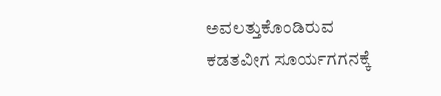ಅವಲತ್ತುಕೊಂಡಿರುವ ಕಡತವೀಗ ಸೂರ್ಯಗಗನಕ್ಕೆ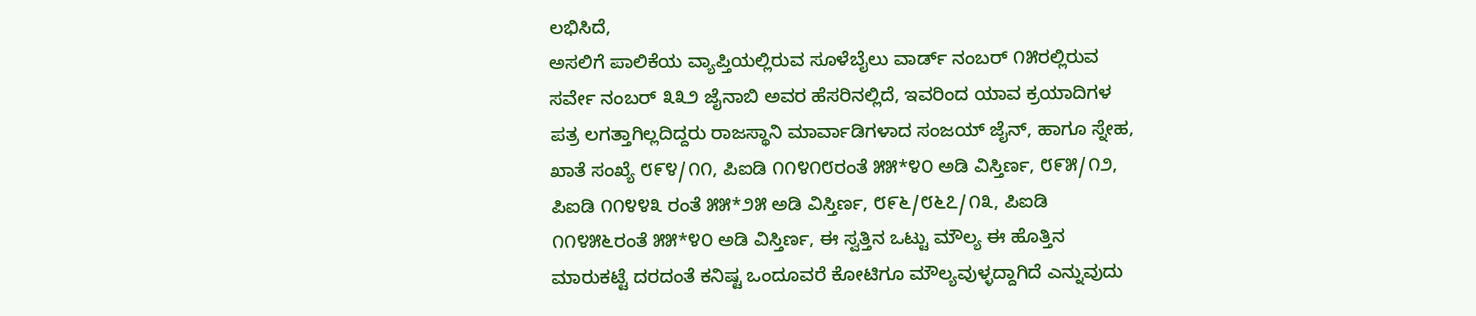ಲಭಿಸಿದೆ,
ಅಸಲಿಗೆ ಪಾಲಿಕೆಯ ವ್ಯಾಪ್ತಿಯಲ್ಲಿರುವ ಸೂಳೆಬೈಲು ವಾರ್ಡ್ ನಂಬರ್ ೧೫ರಲ್ಲಿರುವ ಸರ್ವೇ ನಂಬರ್ ೩೩೨ ಜೈನಾಬಿ ಅವರ ಹೆಸರಿನಲ್ಲಿದೆ, ಇವರಿಂದ ಯಾವ ಕ್ರಯಾದಿಗಳ ಪತ್ರ ಲಗತ್ತಾಗಿಲ್ಲದಿದ್ದರು ರಾಜಸ್ಥಾನಿ ಮಾರ್ವಾಡಿಗಳಾದ ಸಂಜಯ್ ಜೈನ್, ಹಾಗೂ ಸ್ನೇಹ, ಖಾತೆ ಸಂಖ್ಯೆ ೮೯೪/೧೧, ಪಿಐಡಿ ೧೧೪೧೮ರಂತೆ ೫೫*೪೦ ಅಡಿ ವಿಸ್ತಿರ್ಣ, ೮೯೫/೧೨, ಪಿಐಡಿ ೧೧೪೪೩ ರಂತೆ ೫೫*೨೫ ಅಡಿ ವಿಸ್ತಿರ್ಣ, ೮೯೬/೮೬೭/೧೩, ಪಿಐಡಿ ೧೧೪೫೬ರಂತೆ ೫೫*೪೦ ಅಡಿ ವಿಸ್ತಿರ್ಣ, ಈ ಸ್ವತ್ತಿನ ಒಟ್ಟು ಮೌಲ್ಯ ಈ ಹೊತ್ತಿನ ಮಾರುಕಟ್ಟೆ ದರದಂತೆ ಕನಿಷ್ಟ ಒಂದೂವರೆ ಕೋಟಿಗೂ ಮೌಲ್ಯವುಳ್ಳದ್ದಾಗಿದೆ ಎನ್ನುವುದು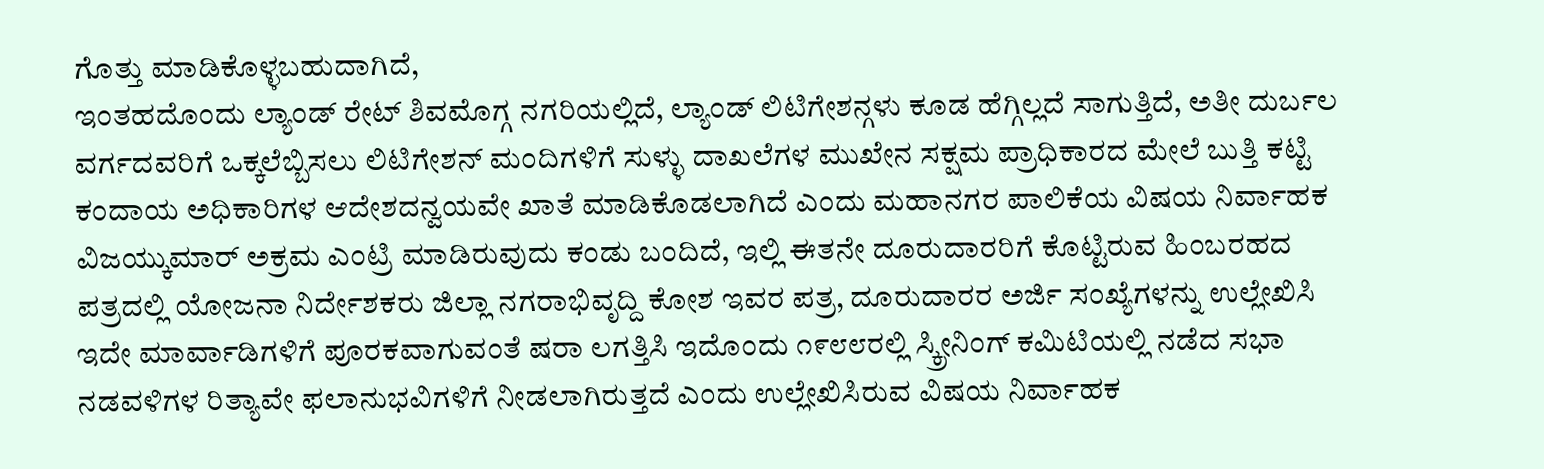ಗೊತ್ತು ಮಾಡಿಕೊಳ್ಳಬಹುದಾಗಿದೆ,
ಇಂತಹದೊಂದು ಲ್ಯಾಂಡ್ ರೇಟ್ ಶಿವಮೊಗ್ಗ ನಗರಿಯಲ್ಲಿದೆ, ಲ್ಯಾಂಡ್ ಲಿಟಿಗೇಶನ್ಗಳು ಕೂಡ ಹೆಗ್ಗಿಲ್ಲದೆ ಸಾಗುತ್ತಿದೆ, ಅತೀ ದುರ್ಬಲ ವರ್ಗದವರಿಗೆ ಒಕ್ಕಲೆಬ್ಬಿಸಲು ಲಿಟಿಗೇಶನ್ ಮಂದಿಗಳಿಗೆ ಸುಳ್ಳು ದಾಖಲೆಗಳ ಮುಖೇನ ಸಕ್ಷಮ ಪ್ರಾಧಿಕಾರದ ಮೇಲೆ ಬುತ್ತಿ ಕಟ್ಟಿ ಕಂದಾಯ ಅಧಿಕಾರಿಗಳ ಆದೇಶದನ್ವಯವೇ ಖಾತೆ ಮಾಡಿಕೊಡಲಾಗಿದೆ ಎಂದು ಮಹಾನಗರ ಪಾಲಿಕೆಯ ವಿಷಯ ನಿರ್ವಾಹಕ ವಿಜಯ್ಕುಮಾರ್ ಅಕ್ರಮ ಎಂಟ್ರಿ ಮಾಡಿರುವುದು ಕಂಡು ಬಂದಿದೆ, ಇಲ್ಲಿ ಈತನೇ ದೂರುದಾರರಿಗೆ ಕೊಟ್ಟಿರುವ ಹಿಂಬರಹದ ಪತ್ರದಲ್ಲಿ ಯೋಜನಾ ನಿರ್ದೇಶಕರು ಜಿಲ್ಲಾ ನಗರಾಭಿವೃದ್ದಿ ಕೋಶ ಇವರ ಪತ್ರ, ದೂರುದಾರರ ಅರ್ಜಿ ಸಂಖ್ಯೆಗಳನ್ನು ಉಲ್ಲೇಖಿಸಿ ಇದೇ ಮಾರ್ವಾಡಿಗಳಿಗೆ ಪೂರಕವಾಗುವಂತೆ ಷರಾ ಲಗತ್ತಿಸಿ ಇದೊಂದು ೧೯೮೮ರಲ್ಲಿ ಸ್ಕ್ರೀನಿಂಗ್ ಕಮಿಟಿಯಲ್ಲಿ ನಡೆದ ಸಭಾ ನಡವಳಿಗಳ ರಿತ್ಯಾವೇ ಫಲಾನುಭವಿಗಳಿಗೆ ನೀಡಲಾಗಿರುತ್ತದೆ ಎಂದು ಉಲ್ಲೇಖಿಸಿರುವ ವಿಷಯ ನಿರ್ವಾಹಕ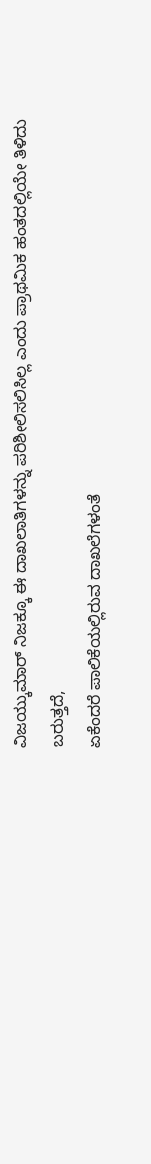ವಿಜಯ್ಕುಮಾರ್ ನಿಜಕ್ಕೂ ಈ ದಾಖಲಾತಿಗಳನ್ನು ಪರಿಶೀಲಿಸಲಿಸಿಲ್ಲ ಎಂದು ಪ್ರಾಥಮಿಕ ಹಂತದಲ್ಲಿಯೇ ತಿಳಿದು ಬರುತ್ತದೆ,
ಏಕೆಂದರೆ ಪಾಲಿಕೆಯಲ್ಲಿರುವ ದಾಖಲೆಗಳಂತೆ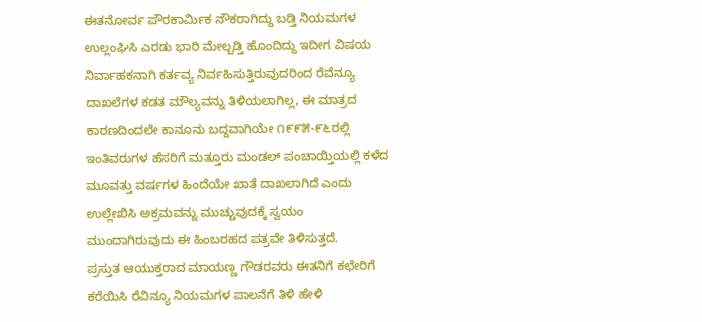ಈತನೋರ್ವ ಪೌರಕಾರ್ಮಿಕ ನೌಕರಾಗಿದ್ದು ಬಡ್ತಿ ನಿಯಮಗಳ ಉಲ್ಲಂಘಿಸಿ ಎರಡು ಭಾರಿ ಮೇಲ್ಬಡ್ತಿ ಹೊಂದಿದ್ದು ಇದೀಗ ವಿಷಯ ನಿರ್ವಾಹಕನಾಗಿ ಕರ್ತವ್ಯ ನಿರ್ವಹಿಸುತ್ತಿರುವುದರಿಂದ ರೆವೆನ್ಯೂ ದಾಖಲೆಗಳ ಕಡತ ಮೌಲ್ಯವನ್ನು ತಿಳಿಯಲಾಗಿಲ್ಲ, ಈ ಮಾತ್ರದ ಕಾರಣದಿಂದಲೇ ಕಾನೂನು ಬದ್ದವಾಗಿಯೇ ೧೯೯೫-೯೬ರಲ್ಲಿ ಇಂತಿವರುಗಳ ಹೆಸರಿಗೆ ಮತ್ತೂರು ಮಂಡಲ್ ಪಂಚಾಯ್ತಿಯಲ್ಲಿ ಕಳೆದ ಮೂವತ್ತು ವರ್ಷಗಳ ಹಿಂದೆಯೇ ಖಾತೆ ದಾಖಲಾಗಿದೆ ಎಂದು ಉಲ್ಲೇಖಿಸಿ ಅಕ್ರಮವನ್ನು ಮುಚ್ಚುವುದಕ್ಕೆ ಸ್ವಯಂ ಮುಂದಾಗಿರುವುದು ಈ ಹಿಂಬರಹದ ಪತ್ರವೇ ತಿಳಿಸುತ್ತದೆ.
ಪ್ರಸ್ತುತ ಆಯುಕ್ತರಾದ ಮಾಯಣ್ಣ ಗೌಡರವರು ಈತನಿಗೆ ಕಛೇರಿಗೆ ಕರೆಯಿಸಿ ರೆವಿನ್ಯೂ ನಿಯಮಗಳ ಪಾಲನೆಗೆ ತಿಳಿ ಹೇಳಿ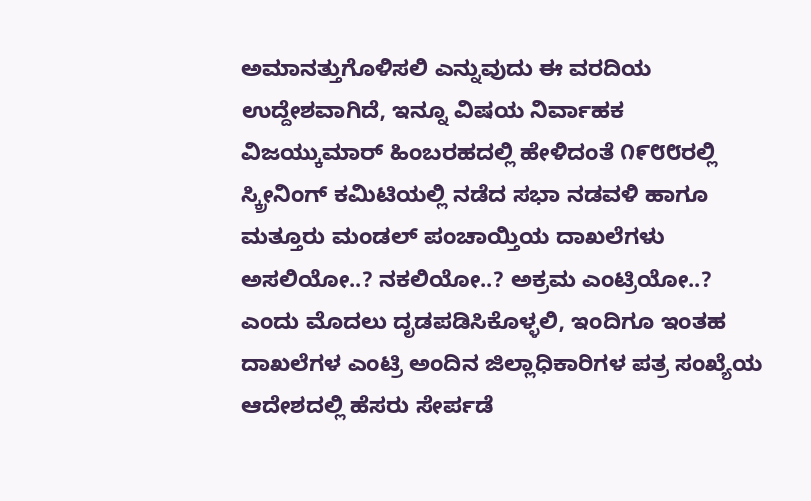ಅಮಾನತ್ತುಗೊಳಿಸಲಿ ಎನ್ನುವುದು ಈ ವರದಿಯ ಉದ್ದೇಶವಾಗಿದೆ, ಇನ್ನೂ ವಿಷಯ ನಿರ್ವಾಹಕ ವಿಜಯ್ಕುಮಾರ್ ಹಿಂಬರಹದಲ್ಲಿ ಹೇಳಿದಂತೆ ೧೯೮೮ರಲ್ಲಿ ಸ್ಕ್ರೀನಿಂಗ್ ಕಮಿಟಿಯಲ್ಲಿ ನಡೆದ ಸಭಾ ನಡವಳಿ ಹಾಗೂ ಮತ್ತೂರು ಮಂಡಲ್ ಪಂಚಾಯ್ತಿಯ ದಾಖಲೆಗಳು ಅಸಲಿಯೋ..? ನಕಲಿಯೋ..? ಅಕ್ರಮ ಎಂಟ್ರಿಯೋ..? ಎಂದು ಮೊದಲು ದೃಡಪಡಿಸಿಕೊಳ್ಳಲಿ, ಇಂದಿಗೂ ಇಂತಹ ದಾಖಲೆಗಳ ಎಂಟ್ರಿ ಅಂದಿನ ಜಿಲ್ಲಾಧಿಕಾರಿಗಳ ಪತ್ರ ಸಂಖ್ಯೆಯ ಆದೇಶದಲ್ಲಿ ಹೆಸರು ಸೇರ್ಪಡೆ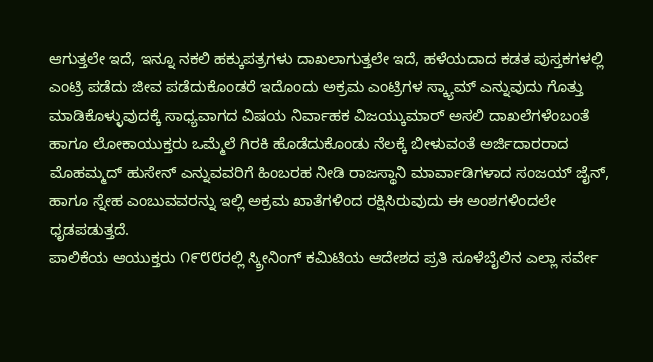ಆಗುತ್ತಲೇ ಇದೆ, ಇನ್ನೂ ನಕಲಿ ಹಕ್ಕುಪತ್ರಗಳು ದಾಖಲಾಗುತ್ತಲೇ ಇದೆ, ಹಳೆಯದಾದ ಕಡತ ಪುಸ್ತಕಗಳಲ್ಲಿ ಎಂಟ್ರಿ ಪಡೆದು ಜೀವ ಪಡೆದುಕೊಂಡರೆ ಇದೊಂದು ಅಕ್ರಮ ಎಂಟ್ರಿಗಳ ಸ್ಕ್ಯಾಮ್ ಎನ್ನುವುದು ಗೊತ್ತು ಮಾಡಿಕೊಳ್ಳುವುದಕ್ಕೆ ಸಾಧ್ಯವಾಗದ ವಿಷಯ ನಿರ್ವಾಹಕ ವಿಜಯ್ಕುಮಾರ್ ಅಸಲಿ ದಾಖಲೆಗಳೆಂಬಂತೆ ಹಾಗೂ ಲೋಕಾಯುಕ್ತರು ಒಮ್ಮೆಲೆ ಗಿರಕಿ ಹೊಡೆದುಕೊಂಡು ನೆಲಕ್ಕೆ ಬೀಳುವಂತೆ ಅರ್ಜಿದಾರರಾದ ಮೊಹಮ್ಮದ್ ಹುಸೇನ್ ಎನ್ನುವವರಿಗೆ ಹಿಂಬರಹ ನೀಡಿ ರಾಜಸ್ಥಾನಿ ಮಾರ್ವಾಡಿಗಳಾದ ಸಂಜಯ್ ಜೈನ್, ಹಾಗೂ ಸ್ನೇಹ ಎಂಬುವವರನ್ನು ಇಲ್ಲಿ ಅಕ್ರಮ ಖಾತೆಗಳಿಂದ ರಕ್ಷಿಸಿರುವುದು ಈ ಅಂಶಗಳಿಂದಲೇ ಧೃಡಪಡುತ್ತದೆ.
ಪಾಲಿಕೆಯ ಆಯುಕ್ತರು ೧೯೮೮ರಲ್ಲಿ ಸ್ಕ್ರೀನಿಂಗ್ ಕಮಿಟಿಯ ಆದೇಶದ ಪ್ರತಿ ಸೂಳೆಬೈಲಿನ ಎಲ್ಲಾ ಸರ್ವೇ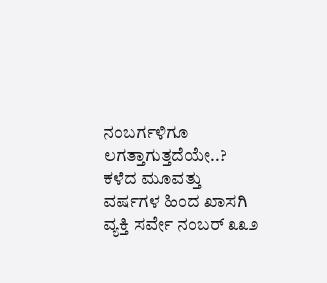ನಂಬರ್ಗಳಿಗೂ ಲಗತ್ತಾಗುತ್ತದೆಯೇ..? ಕಳೆದ ಮೂವತ್ತು ವರ್ಷಗಳ ಹಿಂದ ಖಾಸಗಿ ವ್ಯಕ್ತಿ ಸರ್ವೇ ನಂಬರ್ ೩೩೨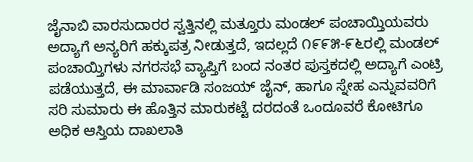ಜೈನಾಬಿ ವಾರಸುದಾರರ ಸ್ವತ್ತಿನಲ್ಲಿ ಮತ್ತೂರು ಮಂಡಲ್ ಪಂಚಾಯ್ತಿಯವರು ಅದ್ಯಾಗೆ ಅನ್ಯರಿಗೆ ಹಕ್ಕುಪತ್ರ ನೀಡುತ್ತದೆ, ಇದಲ್ಲದೆ ೧೯೯೫-೯೬ರಲ್ಲಿ ಮಂಡಲ್ ಪಂಚಾಯ್ತಿಗಳು ನಗರಸಭೆ ವ್ಯಾಪ್ತಿಗೆ ಬಂದ ನಂತರ ಪುಸ್ತಕದಲ್ಲಿ ಅದ್ಯಾಗೆ ಎಂಟ್ರಿ ಪಡೆಯುತ್ತದೆ, ಈ ಮಾರ್ವಾಡಿ ಸಂಜಯ್ ಜೈನ್, ಹಾಗೂ ಸ್ನೇಹ ಎನ್ನುವವರಿಗೆ ಸರಿ ಸುಮಾರು ಈ ಹೊತ್ತಿನ ಮಾರುಕಟ್ಟೆ ದರದಂತೆ ಒಂದೂವರೆ ಕೋಟಿಗೂ ಅಧಿಕ ಆಸ್ತಿಯ ದಾಖಲಾತಿ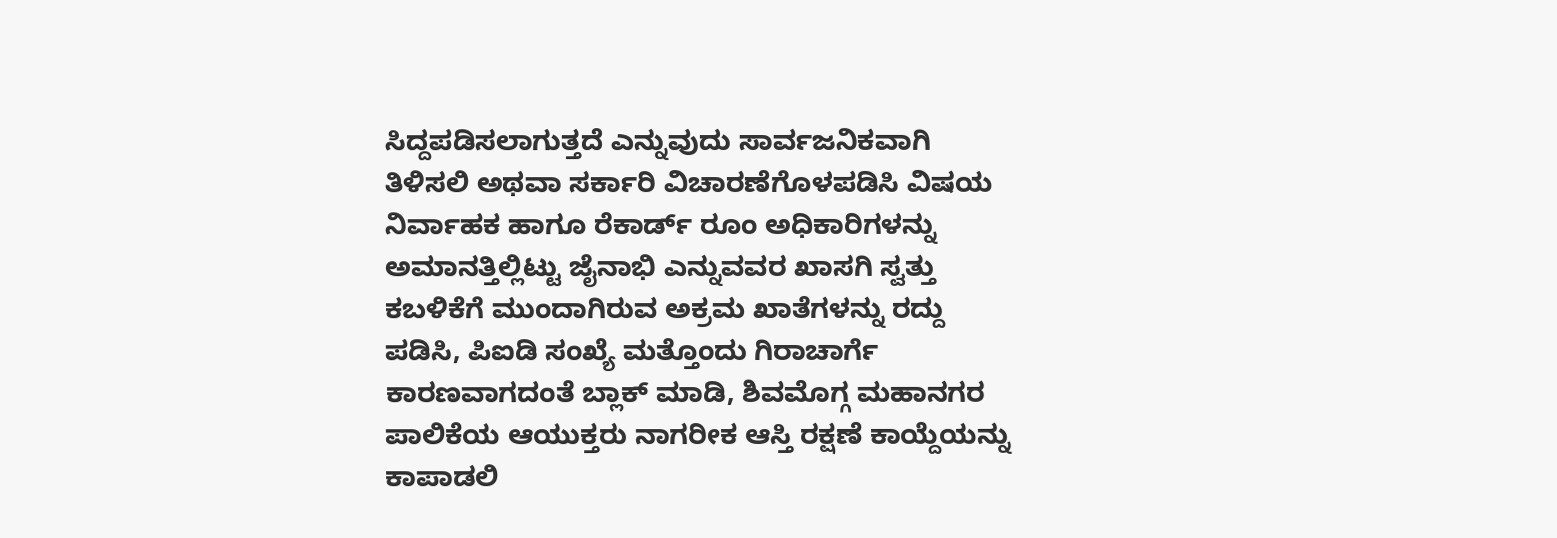ಸಿದ್ದಪಡಿಸಲಾಗುತ್ತದೆ ಎನ್ನುವುದು ಸಾರ್ವಜನಿಕವಾಗಿ ತಿಳಿಸಲಿ ಅಥವಾ ಸರ್ಕಾರಿ ವಿಚಾರಣೆಗೊಳಪಡಿಸಿ ವಿಷಯ ನಿರ್ವಾಹಕ ಹಾಗೂ ರೆಕಾರ್ಡ್ ರೂಂ ಅಧಿಕಾರಿಗಳನ್ನು ಅಮಾನತ್ತಿಲ್ಲಿಟ್ಟು ಜೈನಾಭಿ ಎನ್ನುವವರ ಖಾಸಗಿ ಸ್ವತ್ತು ಕಬಳಿಕೆಗೆ ಮುಂದಾಗಿರುವ ಅಕ್ರಮ ಖಾತೆಗಳನ್ನು ರದ್ದು ಪಡಿಸಿ, ಪಿಐಡಿ ಸಂಖ್ಯೆ ಮತ್ತೊಂದು ಗಿರಾಚಾರ್ಗೆ ಕಾರಣವಾಗದಂತೆ ಬ್ಲಾಕ್ ಮಾಡಿ, ಶಿವಮೊಗ್ಗ ಮಹಾನಗರ ಪಾಲಿಕೆಯ ಆಯುಕ್ತರು ನಾಗರೀಕ ಆಸ್ತಿ ರಕ್ಷಣೆ ಕಾಯ್ದೆಯನ್ನು ಕಾಪಾಡಲಿ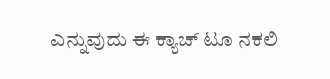ಎನ್ನುವುದು ಈ ಕ್ಯಾಚ್ ಟೂ ನಕಲಿ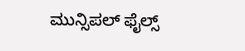ಮುನ್ಸಿಪಲ್ ಫೈಲ್ಸ್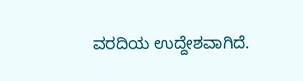ವರದಿಯ ಉದ್ದೇಶವಾಗಿದೆ.